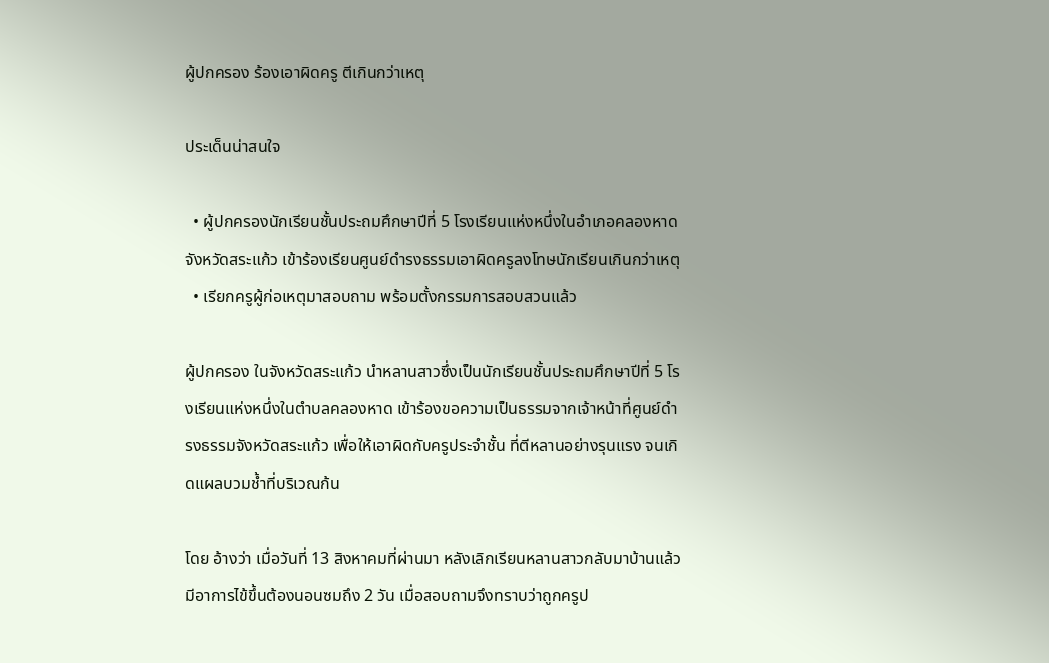ผู้ปกครอง ร้องเอาผิดครู ตีเกินกว่าเหตุ

ประเด็นน่าสนใจ

  • ผู้ปกครองนักเรียนชั้นประถมศึกษาปีที่ 5 โรงเรียนแห่งหนึ่งในอำเภอคลองหาด จังหวัดสระแก้ว เข้าร้องเรียนศูนย์ดำรงธรรมเอาผิดครูลงโทษนักเรียนเกินกว่าเหตุ
  • เรียกครูผู้ก่อเหตุมาสอบถาม พร้อมตั้งกรรมการสอบสวนแล้ว

ผู้ปกครอง ในจังหวัดสระแก้ว นำหลานสาวซึ่งเป็นนักเรียนชั้นประถมศึกษาปีที่ 5 โรงเรียนแห่งหนึ่งในตำบลคลองหาด เข้าร้องขอความเป็นธรรมจากเจ้าหน้าที่ศูนย์ดำรงธรรมจังหวัดสระแก้ว เพื่อให้เอาผิดกับครูประจำชั้น ที่ตีหลานอย่างรุนแรง จนเกิดแผลบวมช้ำที่บริเวณก้น

โดย อ้างว่า เมื่อวันที่ 13 สิงหาคมที่ผ่านมา หลังเลิกเรียนหลานสาวกลับมาบ้านแล้วมีอาการไข้ขึ้นต้องนอนซมถึง 2 วัน เมื่อสอบถามจึงทราบว่าถูกครูป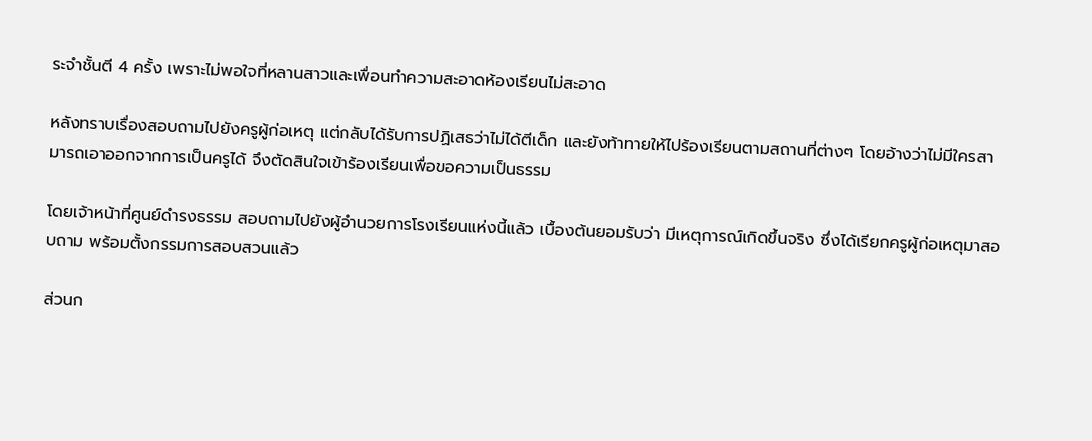ระจำชั้นตี 4 ครั้ง เพราะไม่พอใจที่หลานสาวและเพื่อนทำความสะอาดห้องเรียนไม่สะอาด

หลังทราบเรื่องสอบถามไปยังครูผู้ก่อเหตุ แต่กลับได้รับการปฏิเสธว่าไม่ได้ตีเด็ก และยังท้าทายให้ไปร้องเรียนตามสถานที่ต่างๆ โดยอ้างว่าไม่มีใครสามารถเอาออกจากการเป็นครูได้ จึงตัดสินใจเข้าร้องเรียนเพื่อขอความเป็นธรรม

โดยเจ้าหน้าที่ศูนย์ดำรงธรรม สอบถามไปยังผู้อำนวยการโรงเรียนแห่งนี้แล้ว เบื้องต้นยอมรับว่า มีเหตุการณ์เกิดขึ้นจริง ซึ่งได้เรียกครูผู้ก่อเหตุมาสอบถาม พร้อมตั้งกรรมการสอบสวนแล้ว

ส่วนก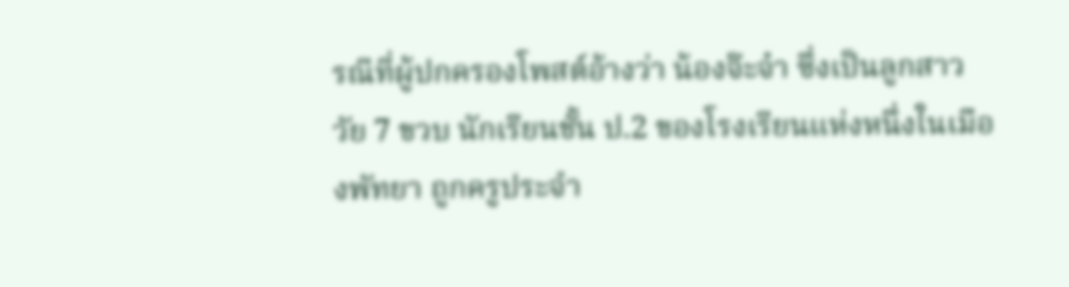รณีที่ผู้ปกครองโพสต์อ้างว่า น้องจ๊ะจ๋า ซึ่งเป็นลูกสาว วัย 7 ขวบ นักเรียนชั้น ป.2 ของโรงเรียนแห่งหนึ่งในเมืองพัทยา ถูกครูประจำ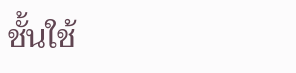ชั้นใช้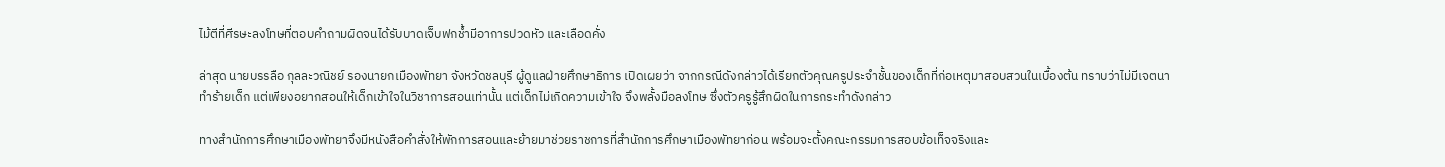ไม้ตีที่ศีรษะลงโทษที่ตอบคำถามผิดจนได้รับบาดเจ็บฟกช้ำมีอาการปวดหัว และเลือดคั่ง

ล่าสุด นายบรรลือ กุลละวณิชย์ รองนายกเมืองพัทยา จังหวัดชลบุรี ผู้ดูแลฝ่ายศึกษาธิการ เปิดเผยว่า จากกรณีดังกล่าวได้เรียกตัวคุณครูประจำชั้นของเด็กที่ก่อเหตุมาสอบสวนในเบื้องต้น ทราบว่าไม่มีเจตนาทำร้ายเด็ก แต่เพียงอยากสอนให้เด็กเข้าใจในวิชาการสอนเท่านั้น แต่เด็กไม่เกิดความเข้าใจ จึงพลั้งมือลงโทษ ซึ่งตัวครูรู้สึกผิดในการกระทำดังกล่าว

ทางสำนักการศึกษาเมืองพัทยาจึงมีหนังสือคำสั่งให้พักการสอนและย้ายมาช่วยราชการที่สำนักการศึกษาเมืองพัทยาก่อน พร้อมจะตั้งคณะกรรมการสอบข้อเท็จจริงและ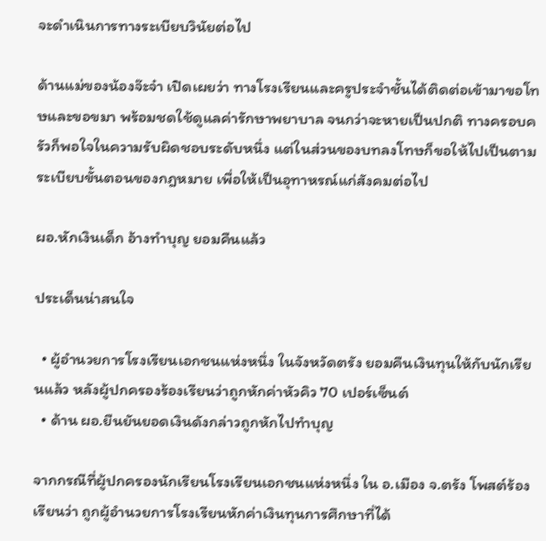จะดำเนินการทางระเบียบวินัยต่อไป

ด้านแม่ของน้องจ๊ะจ๋า เปิดเผยว่า ทางโรงเรียนและครูประจำชั้นได้ติดต่อเข้ามาขอโทษและขอขมา พร้อมชดใช้ดูแลค่ารักษาพยาบาล จนกว่าจะหายเป็นปกติ ทางครอบครัวก็พอใจในความรับผิดชอบระดับหนึ่ง แต่ในส่วนของบทลงโทษก็ขอให้ไปเป็นตามระเบียบขั้นตอนของกฎหมาย เพื่อให้เป็นอุทาหรณ์แก่สังคมต่อไป

ผอ.หักเงินเด็ก อ้างทำบุญ ยอมคืนแล้ว

ประเด็นน่าสนใจ

  • ผู้อำนวยการโรงเรียนเอกชนแห่งหนึ่ง ในจังหวัดตรัง ยอมคืนเงินทุนให้กับนักเรียนแล้ว หลังผู้ปกครองร้องเรียนว่าถูกหักค่าหัวคิว 70 เปอร์เซ็นต์
  • ด้าน ผอ.ยืนยันยอดเงินดังกล่าวถูกหักไปทำบุญ

จากกรณีที่ผู้ปกครองนักเรียนโรงเรียนเอกชนแห่งหนึ่ง ใน อ.เมือง จ.ตรัง โพสต์ร้องเรียนว่า ถูกผู้อำนวยการโรงเรียนหักค่าเงินทุนการศึกษาที่ได้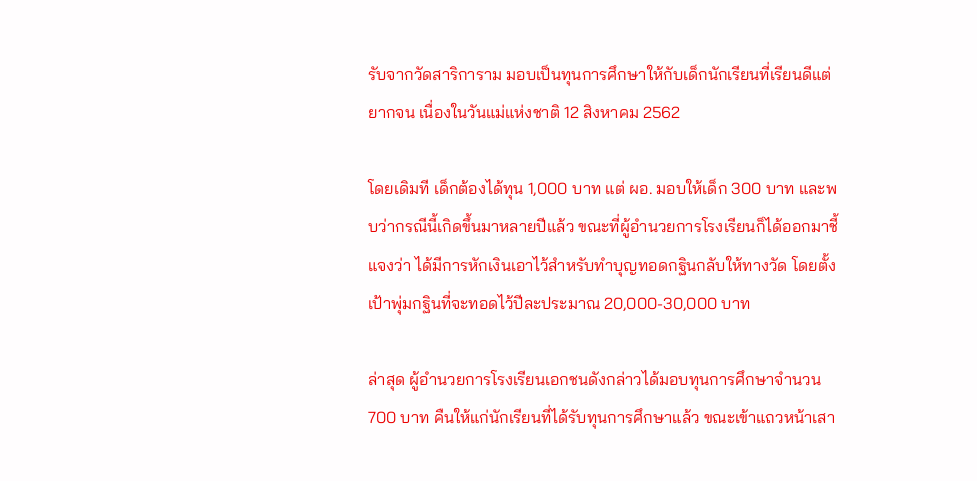รับจากวัดสาริการาม มอบเป็นทุนการศึกษาให้กับเด็กนักเรียนที่เรียนดีแต่ยากจน เนื่องในวันแม่แห่งชาติ 12 สิงหาคม 2562

โดยเดิมที เด็กต้องได้ทุน 1,000 บาท แต่ ผอ. มอบให้เด็ก 300 บาท และพบว่ากรณีนี้เกิดขึ้นมาหลายปีแล้ว ขณะที่ผู้อำนวยการโรงเรียนก็ได้ออกมาชี้แจงว่า ได้มีการหักเงินเอาไว้สำหรับทำบุญทอดกฐินกลับให้ทางวัด โดยตั้งเป้าพุ่มกฐินที่จะทอดไว้ปีละประมาณ 20,000-30,000 บาท

ล่าสุด ผู้อำนวยการโรงเรียนเอกชนดังกล่าวได้มอบทุนการศึกษาจำนวน 700 บาท คืนให้แก่นักเรียนที่ได้รับทุนการศึกษาแล้ว ขณะเข้าแถวหน้าเสา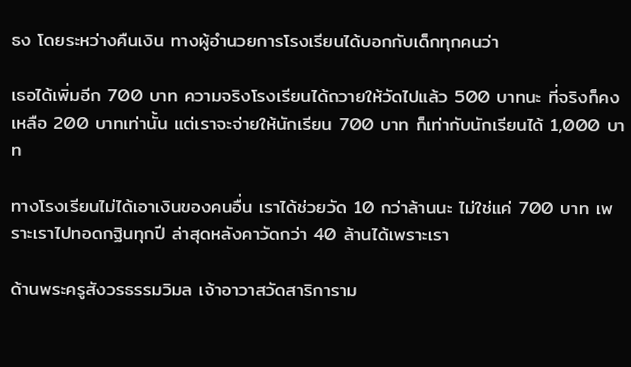ธง โดยระหว่างคืนเงิน ทางผู้อำนวยการโรงเรียนได้บอกกับเด็กทุกคนว่า

เธอได้เพิ่มอีก 700 บาท ความจริงโรงเรียนได้ถวายให้วัดไปแล้ว 500 บาทนะ ที่จริงก็คงเหลือ 200 บาทเท่านั้น แต่เราจะจ่ายให้นักเรียน 700 บาท ก็เท่ากับนักเรียนได้ 1,000 บาท

ทางโรงเรียนไม่ได้เอาเงินของคนอื่น เราได้ช่วยวัด 10 กว่าล้านนะ ไม่ใช่แค่ 700 บาท เพราะเราไปทอดกฐินทุกปี ล่าสุดหลังคาวัดกว่า 40 ล้านได้เพราะเรา

ด้านพระครูสังวรธรรมวิมล เจ้าอาวาสวัดสาริการาม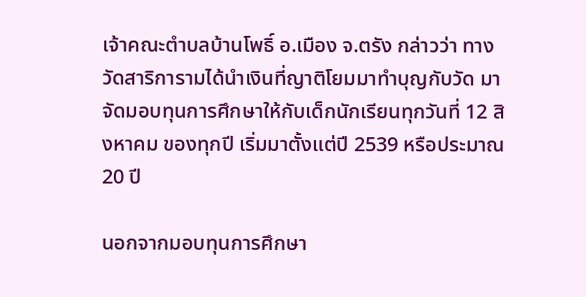เจ้าคณะตำบลบ้านโพธิ์ อ.เมือง จ.ตรัง กล่าวว่า ทางวัดสาริการามได้นำเงินที่ญาติโยมมาทำบุญกับวัด มาจัดมอบทุนการศึกษาให้กับเด็กนักเรียนทุกวันที่ 12 สิงหาคม ของทุกปี เริ่มมาตั้งแต่ปี 2539 หรือประมาณ 20 ปี

นอกจากมอบทุนการศึกษา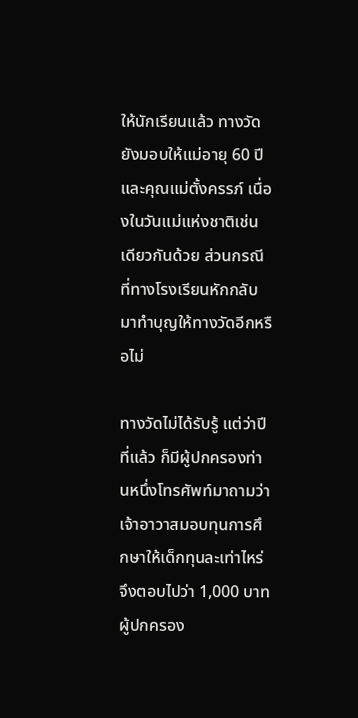ให้นักเรียนแล้ว ทางวัดยังมอบให้แม่อายุ 60 ปี และคุณแม่ตั้งครรภ์ เนื่องในวันแม่แห่งชาติเช่นเดียวกันด้วย ส่วนกรณีที่ทางโรงเรียนหักกลับมาทำบุญให้ทางวัดอีกหรือไม่

ทางวัดไม่ได้รับรู้ แต่ว่าปีที่แล้ว ก็มีผู้ปกครองท่านหนึ่งโทรศัพท์มาถามว่า เจ้าอาวาสมอบทุนการศึกษาให้เด็กทุนละเท่าไหร่ จึงตอบไปว่า 1,000 บาท ผู้ปกครอง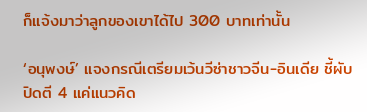ก็แจ้งมาว่าลูกของเขาได้ไป 300 บาทเท่านั้น

‘อนุพงษ์’ แจงกรณีเตรียมเว้นวีซ่าชาวจีน-อินเดีย ชี้ผับปิดตี 4 แค่แนวคิด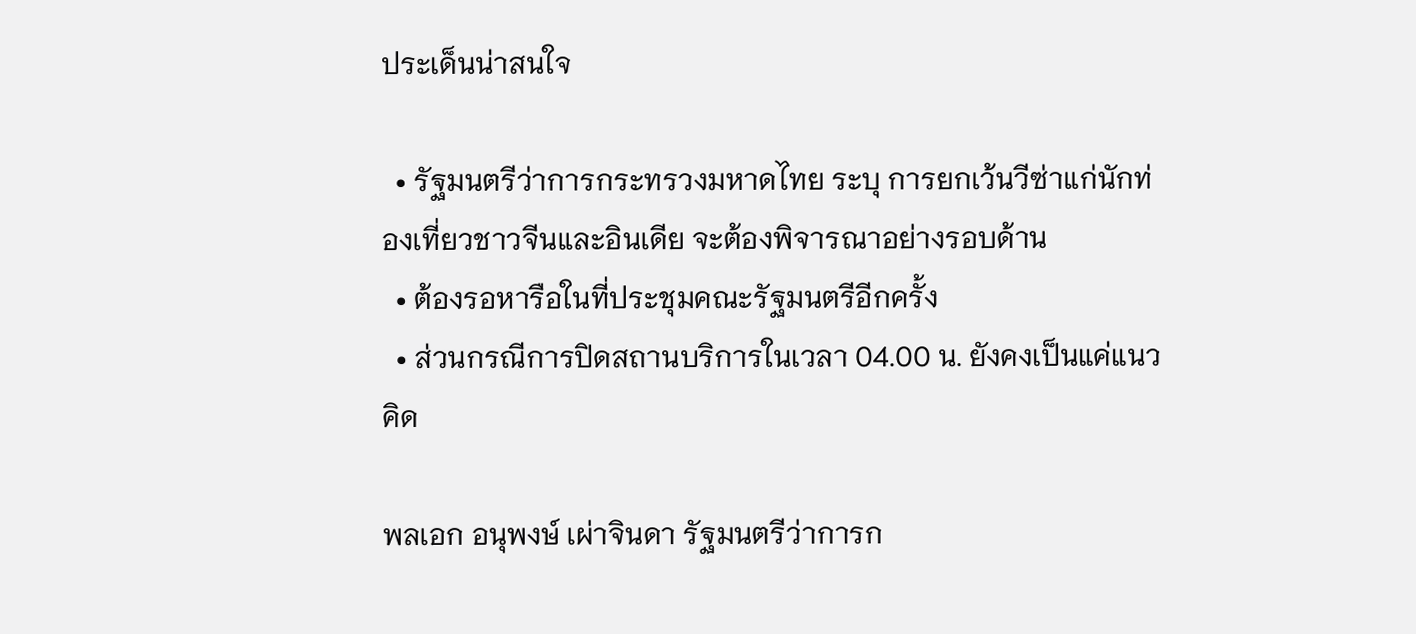ประเด็นน่าสนใจ

  • รัฐมนตรีว่าการกระทรวงมหาดไทย ระบุ การยกเว้นวีซ่าแก่นักท่องเที่ยวชาวจีนและอินเดีย จะต้องพิจารณาอย่างรอบด้าน
  • ต้องรอหารือในที่ประชุมคณะรัฐมนตรีอีกครั้ง
  • ส่วนกรณีการปิดสถานบริการในเวลา 04.00 น. ยังคงเป็นแค่แนวคิด

พลเอก อนุพงษ์ เผ่าจินดา รัฐมนตรีว่าการก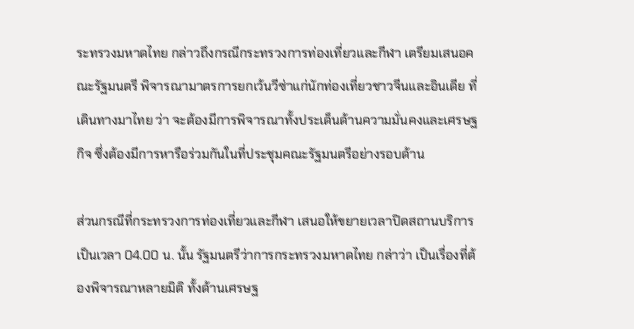ระทรวงมหาดไทย กล่าวถึงกรณีกระทรวงการท่องเที่ยวและกีฬา เตรียมเสนอคณะรัฐมนตรี พิจารณามาตรการยกเว้นวีซ่าแก่นักท่องเที่ยวชาวจีนและอินเดีย ที่เดินทางมาไทย ว่า จะต้องมีการพิจารณาทั้งประเด็นด้านความมั่นคงและเศรษฐกิจ ซึ่งต้องมีการหารือร่วมกันในที่ประชุมคณะรัฐมนตรีอย่างรอบด้าน

ส่วนกรณีที่กระทรวงการท่องเที่ยวและกีฬา เสนอให้ขยายเวลาปิดสถานบริการ เป็นเวลา 04.00 น. นั้น รัฐมนตรีว่าการกระทรวงมหาดไทย กล่าว่า เป็นเรื่องที่ต้องพิจารณาหลายมิติ ทั้งด้านเศรษฐ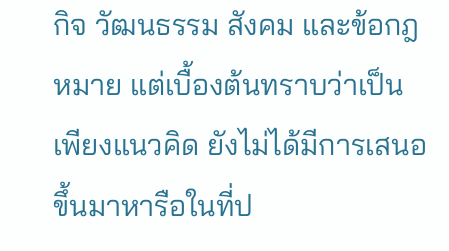กิจ วัฒนธรรม สังคม และข้อกฎหมาย แต่เบื้องต้นทราบว่าเป็นเพียงแนวคิด ยังไม่ได้มีการเสนอขึ้นมาหารือในที่ป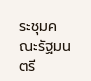ระชุมคณะรัฐมนตรี